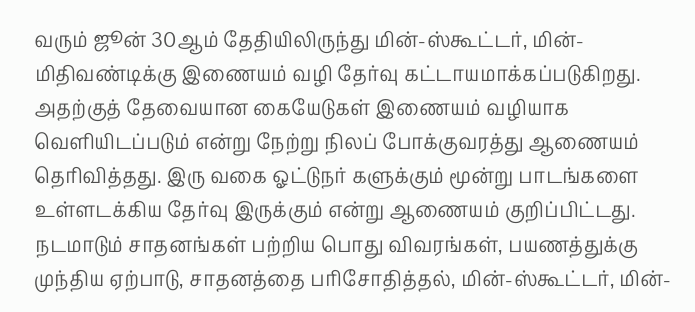வரும் ஜூன் 30ஆம் தேதியிலிருந்து மின்-ஸ்கூட்டர், மின்-மிதிவண்டிக்கு இணையம் வழி தேர்வு கட்டாயமாக்கப்படுகிறது.
அதற்குத் தேவையான கையேடுகள் இணையம் வழியாக வெளியிடப்படும் என்று நேற்று நிலப் போக்குவரத்து ஆணையம் தெரிவித்தது. இரு வகை ஓட்டுநர் களுக்கும் மூன்று பாடங்களை உள்ளடக்கிய தேர்வு இருக்கும் என்று ஆணையம் குறிப்பிட்டது.
நடமாடும் சாதனங்கள் பற்றிய பொது விவரங்கள், பயணத்துக்கு முந்திய ஏற்பாடு, சாதனத்தை பரிசோதித்தல், மின்-ஸ்கூட்டர், மின்-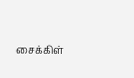சைக்கிள்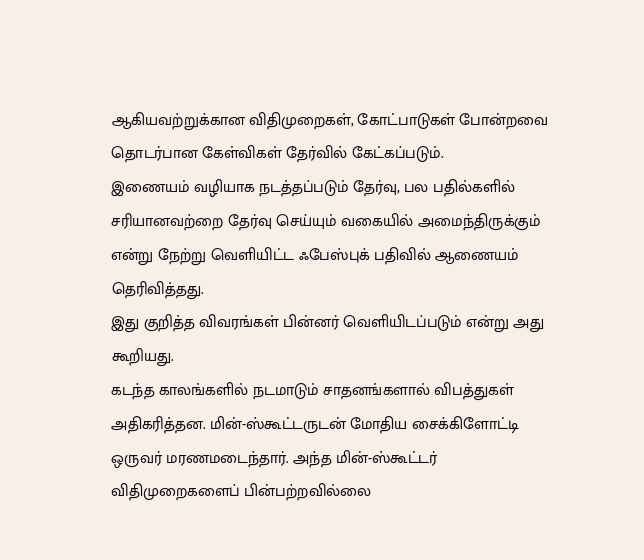ஆகியவற்றுக்கான விதிமுறைகள், கோட்பாடுகள் போன்றவை தொடர்பான கேள்விகள் தேர்வில் கேட்கப்படும்.
இணையம் வழியாக நடத்தப்படும் தேர்வு, பல பதில்களில் சரியானவற்றை தேர்வு செய்யும் வகையில் அமைந்திருக்கும் என்று நேற்று வெளியிட்ட ஃபேஸ்புக் பதிவில் ஆணையம் தெரிவித்தது.
இது குறித்த விவரங்கள் பின்னர் வெளியிடப்படும் என்று அது கூறியது.
கடந்த காலங்களில் நடமாடும் சாதனங்களால் விபத்துகள் அதிகரித்தன. மின்-ஸ்கூட்டருடன் மோதிய சைக்கிளோட்டி ஒருவர் மரணமடைந்தார். அந்த மின்-ஸ்கூட்டர் விதிமுறைகளைப் பின்பற்றவில்லை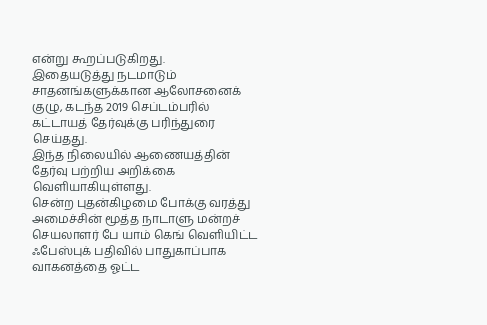என்று கூறப்படுகிறது.
இதையடுத்து நடமாடும் சாதனங்களுக்கான ஆலோசனைக் குழு, கடந்த 2019 செப்டம்பரில் கட்டாயத் தேர்வுக்கு பரிந்துரை செய்தது.
இந்த நிலையில் ஆணையத்தின் தேர்வு பற்றிய அறிக்கை வெளியாகியுள்ளது.
சென்ற புதன்கிழமை போக்கு வரத்து அமைச்சின் மூத்த நாடாளு மன்றச் செயலாளர் பே யாம் கெங் வெளியிட்ட ஃபேஸ்புக் பதிவில் பாதுகாப்பாக வாகனத்தை ஓட்ட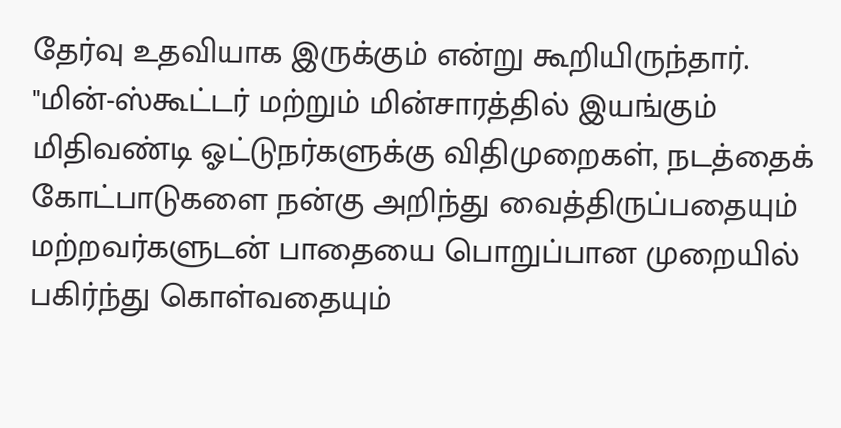தேர்வு உதவியாக இருக்கும் என்று கூறியிருந்தார்.
"மின்-ஸ்கூட்டர் மற்றும் மின்சாரத்தில் இயங்கும் மிதிவண்டி ஓட்டுநர்களுக்கு விதிமுறைகள், நடத்தைக் கோட்பாடுகளை நன்கு அறிந்து வைத்திருப்பதையும் மற்றவர்களுடன் பாதையை பொறுப்பான முறையில் பகிர்ந்து கொள்வதையும்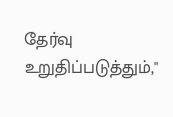தேர்வு உறுதிப்படுத்தும்,"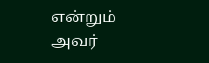என்றும் அவர்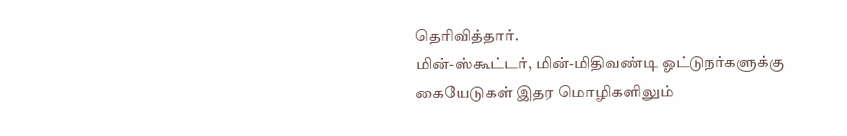தெரிவித்தார்.
மின்-ஸ்கூட்டர், மின்-மிதிவண்டி ஓட்டுநர்களுக்கு கையேடுகள் இதர மொழிகளிலும்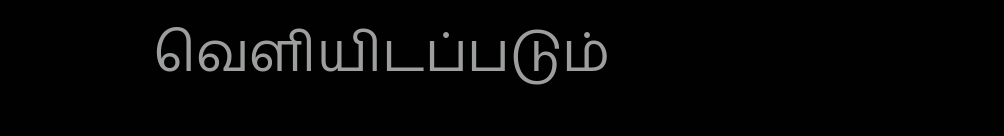வெளியிடப்படும்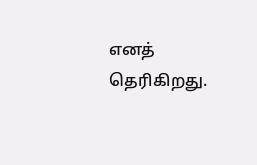எனத் தெரிகிறது.